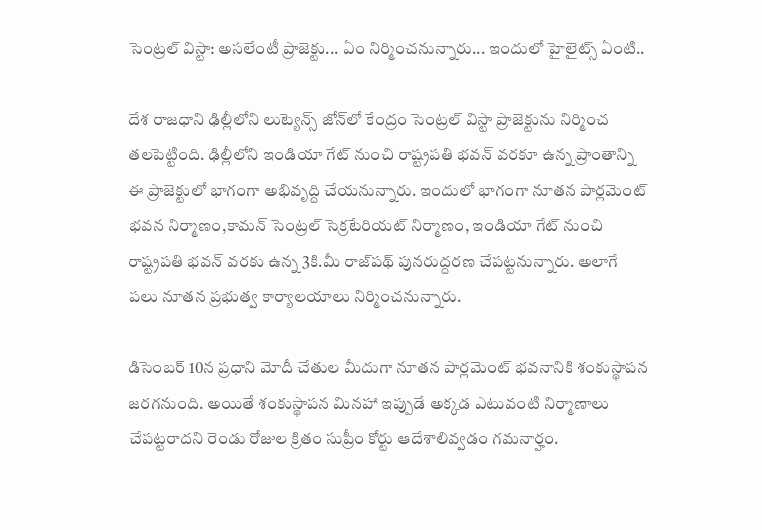సెంట్రల్ విస్టా: అసలేంటీ ప్రాజెక్టు... ఏం నిర్మించనున్నారు... ఇందులో హైలైట్స్ ఏంటి..

దేశ రాజధాని ఢిల్లీలోని లుట్యెన్స్ జోన్‌లో కేంద్రం సెంట్రల్ విస్టా ప్రాజెక్టును నిర్మించ తలపెట్టింది. ఢిల్లీలోని ఇండియా గేట్ నుంచి రాష్ట్రపతి భవన్ వరకూ ఉన్న ప్రాంతాన్ని ఈ ప్రాజెక్టులో భాగంగా అభివృద్ది చేయనున్నారు. ఇందులో భాగంగా నూతన పార్లమెంట్ భవన నిర్మాణం,కామన్ సెంట్రల్ సెక్రటేరియట్ నిర్మాణం, ఇండియా గేట్ నుంచి రాష్ట్రపతి భవన్ వరకు ఉన్న 3కి.మీ రాజ్‌పథ్‌ పునరుద్దరణ చేపట్టనున్నారు. అలాగే పలు నూతన ప్రభుత్వ కార్యాలయాలు నిర్మించనున్నారు.

డిసెంబర్ 10న ప్రధాని మోదీ చేతుల మీదుగా నూతన పార్లమెంట్ భవనానికి శంకుస్థాపన జరగనుంది. అయితే శంకుస్థాపన మినహా ఇప్పుడే అక్కడ ఎటువంటి నిర్మాణాలు చేపట్టరాదని రెండు రోజుల క్రితం సుప్రీం కోర్టు ఆదేశాలివ్వడం గమనార్హం.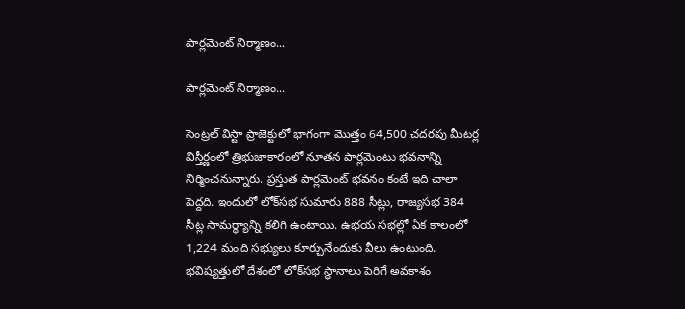పార్లమెంట్ నిర్మాణం...

పార్లమెంట్ నిర్మాణం...

సెంట్రల్ విస్టా ప్రాజెక్టులో భాగంగా మొత్తం 64,500 చదరపు మీటర్ల విస్తీర్ణంలో త్రిభుజాకారంలో నూతన పార్లమెంటు భవనాన్ని నిర్మించనున్నారు. ప్రస్తుత పార్లమెంట్ భవనం కంటే ఇది చాలా పెద్దది. ఇందులో లోక్‌సభ సుమారు 888 సీట్లు, రాజ్యసభ 384 సీట్ల సామర్థ్యాన్ని కలిగి ఉంటాయి. ఉభయ సభల్లో ఏక కాలంలో 1,224 మంది సభ్యులు కూర్చునేందుకు వీలు ఉంటుంది. భవిష్యత్తులో దేశంలో లోక్‌సభ స్థానాలు పెరిగే అవకాశం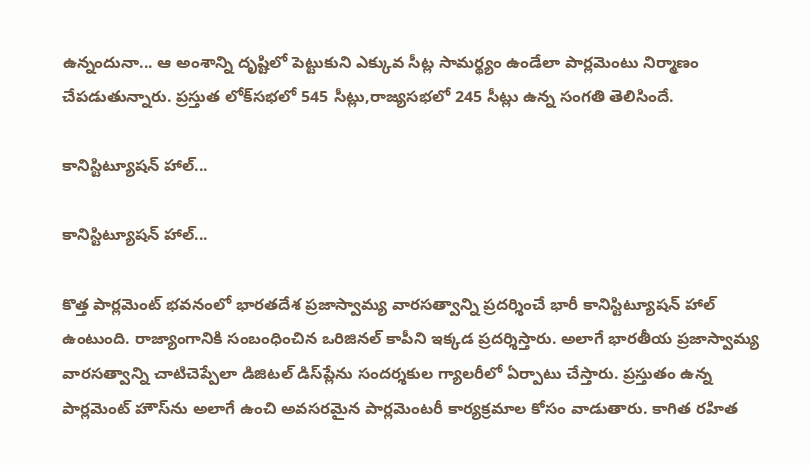ఉన్నందునా... ఆ అంశాన్ని దృష్టిలో పెట్టుకుని ఎక్కువ సీట్ల సామర్థ్యం ఉండేలా పార్లమెంటు నిర్మాణం చేపడుతున్నారు. ప్రస్తుత లోక్‌సభలో 545 సీట్లు,రాజ్యసభలో 245 సీట్లు ఉన్న సంగతి తెలిసిందే.

కానిస్టిట్యూషన్ హాల్...

కానిస్టిట్యూషన్ హాల్...

కొత్త పార్లమెంట్ భవనంలో భారతదేశ ప్రజాస్వామ్య వారసత్వాన్ని ప్రదర్శించే భారీ కానిస్టిట్యూషన్ హాల్ ఉంటుంది. రాజ్యాంగానికి సంబంధించిన ఒరిజినల్ కాపీని ఇక్కడ ప్రదర్శిస్తారు. అలాగే భారతీయ ప్రజాస్వామ్య వారసత్వాన్ని చాటిచెప్పేలా డిజిటల్ డిస్‌ప్లేను సందర్శకుల గ్యాలరీలో ఏర్పాటు చేస్తారు. ప్రస్తుతం ఉన్న పార్లమెంట్ హౌస్‌ను అలాగే ఉంచి అవసరమైన పార్లమెంటరీ కార్యక్రమాల కోసం వాడుతారు. కాగిత రహిత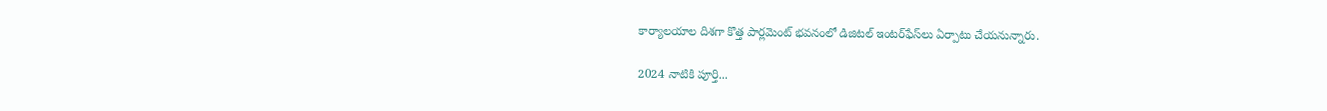కార్యాలయాల దిశగా కొత్త పార్లమెంట్ భవనంలో డిజిటల్ ఇంటర్‌ఫేస్‌లు ఏర్పాటు చేయనున్నారు.

2024 నాటికి పూర్తి...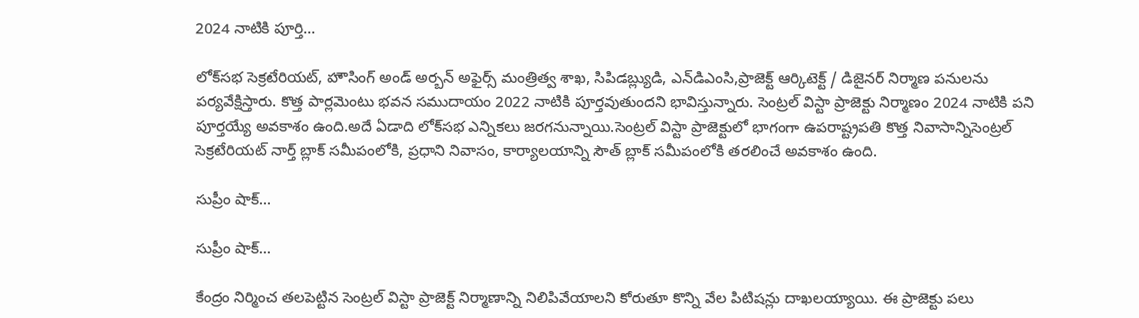2024 నాటికి పూర్తి...

లోక్‌సభ సెక్రటేరియట్, హౌసింగ్ అండ్ అర్బన్ అఫైర్స్ మంత్రిత్వ శాఖ, సిపిడబ్ల్యుడి, ఎన్‌డిఎంసి,ప్రాజెక్ట్ ఆర్కిటెక్ట్ / డిజైనర్ నిర్మాణ పనులను పర్యవేక్షిస్తారు. కొత్త పార్లమెంటు భవన సముదాయం 2022 నాటికి పూర్తవుతుందని భావిస్తున్నారు. సెంట్రల్ విస్టా ప్రాజెక్టు నిర్మాణం 2024 నాటికి పని పూర్తయ్యే అవకాశం ఉంది.అదే ఏడాది లోక్‌సభ ఎన్నికలు జరగనున్నాయి.సెంట్రల్ విస్టా ప్రాజెక్టులో భాగంగా ఉపరాష్ట్రపతి కొత్త నివాసాన్నిసెంట్రల్ సెక్రటేరియట్ నార్త్ బ్లాక్ సమీపంలోకి, ప్రధాని నివాసం, కార్యాలయాన్ని సౌత్ బ్లాక్‌ సమీపంలోకి తరలించే అవకాశం ఉంది.

సుప్రీం షాక్...

సుప్రీం షాక్...

కేంద్రం నిర్మించ తలపెట్టిన సెంట్రల్ విస్టా ప్రాజెక్ట్ నిర్మాణాన్ని నిలిపివేయాలని కోరుతూ కొన్ని వేల పిటిషన్లు దాఖలయ్యాయి. ఈ ప్రాజెక్టు పలు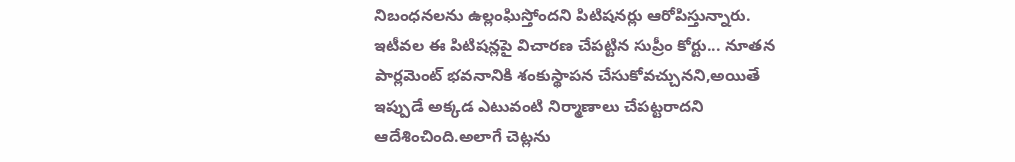నిబంధనలను ఉల్లంఘిస్తోందని పిటిషనర్లు ఆరోపిస్తున్నారు. ఇటీవల ఈ పిటిషన్లపై విచారణ చేపట్టిన సుప్రీం కోర్టు... నూతన పార్లమెంట్ భవనానికి శంకుస్థాపన చేసుకోవచ్చునని,అయితే ఇప్పుడే అక్కడ ఎటువంటి నిర్మాణాలు చేపట్టరాదని ఆదేశించింది.అలాగే చెట్లను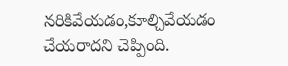నరికివేయడం,కూల్చివేయడం చేయరాదని చెప్పింది.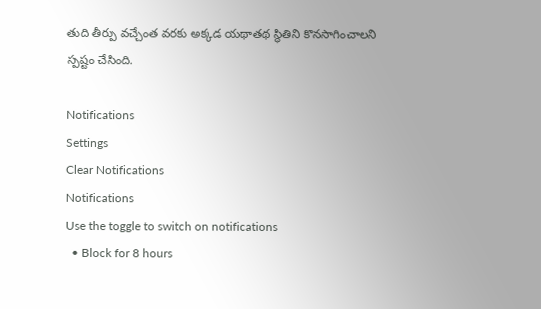తుది తీర్పు వచ్చేంత వరకు అక్కడ యథాతథ స్థితిని కొనసాగించాలని స్పష్టం చేసింది.

Notifications
Settings
Clear Notifications
Notifications
Use the toggle to switch on notifications
  • Block for 8 hours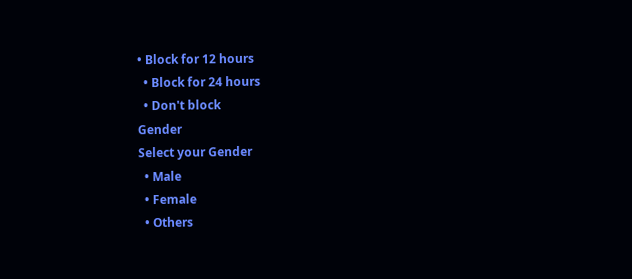• Block for 12 hours
  • Block for 24 hours
  • Don't block
Gender
Select your Gender
  • Male
  • Female
  • Others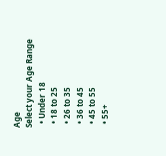Age
Select your Age Range
  • Under 18
  • 18 to 25
  • 26 to 35
  • 36 to 45
  • 45 to 55
  • 55+